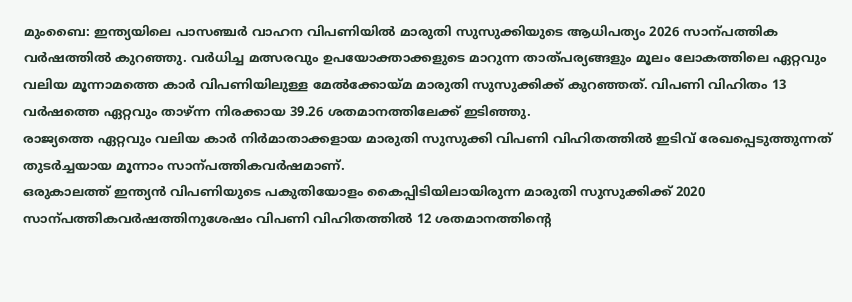മുംബൈ: ഇന്ത്യയിലെ പാസഞ്ചർ വാഹന വിപണിയിൽ മാരുതി സുസുക്കിയുടെ ആധിപത്യം 2026 സാന്പത്തിക വർഷത്തിൽ കുറഞ്ഞു. വർധിച്ച മത്സരവും ഉപയോക്താക്കളുടെ മാറുന്ന താത്പര്യങ്ങളും മൂലം ലോകത്തിലെ ഏറ്റവും വലിയ മൂന്നാമത്തെ കാർ വിപണിയിലുള്ള മേൽക്കോയ്മ മാരുതി സുസുക്കിക്ക് കുറഞ്ഞത്. വിപണി വിഹിതം 13 വർഷത്തെ ഏറ്റവും താഴ്ന്ന നിരക്കായ 39.26 ശതമാനത്തിലേക്ക് ഇടിഞ്ഞു.
രാജ്യത്തെ ഏറ്റവും വലിയ കാർ നിർമാതാക്കളായ മാരുതി സുസുക്കി വിപണി വിഹിതത്തിൽ ഇടിവ് രേഖപ്പെടുത്തുന്നത് തുടർച്ചയായ മൂന്നാം സാന്പത്തികവർഷമാണ്.
ഒരുകാലത്ത് ഇന്ത്യൻ വിപണിയുടെ പകുതിയോളം കൈപ്പിടിയിലായിരുന്ന മാരുതി സുസുക്കിക്ക് 2020 സാന്പത്തികവർഷത്തിനുശേഷം വിപണി വിഹിതത്തിൽ 12 ശതമാനത്തിന്റെ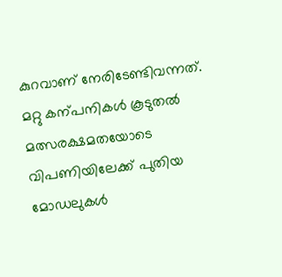കുറവാണ് നേരിടേണ്ടിവന്നത്.
മറ്റു കന്പനികൾ കൂടുതൽ മത്സരക്ഷമതയോടെ വിപണിയിലേക്ക് പുതിയ മോഡലുകൾ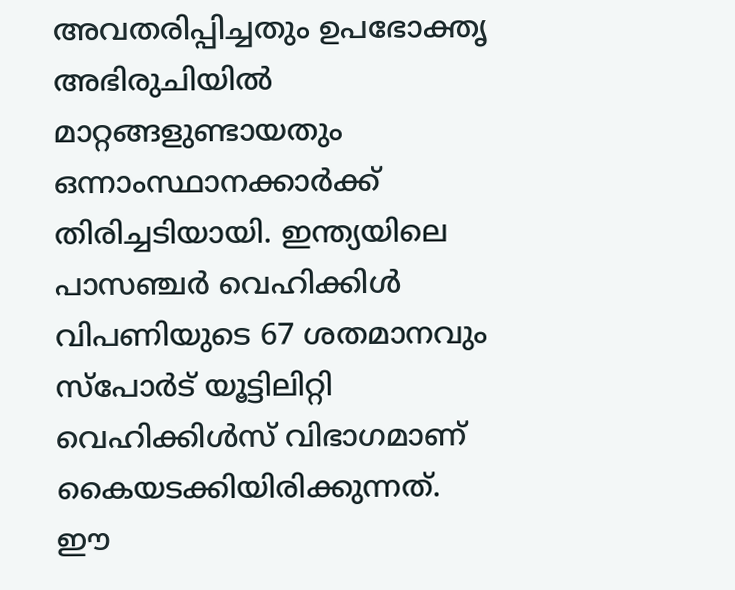അവതരിപ്പിച്ചതും ഉപഭോക്തൃ അഭിരുചിയിൽ മാറ്റങ്ങളുണ്ടായതും ഒന്നാംസ്ഥാനക്കാർക്ക് തിരിച്ചടിയായി. ഇന്ത്യയിലെ പാസഞ്ചർ വെഹിക്കിൾ വിപണിയുടെ 67 ശതമാനവും സ്പോർട് യൂട്ടിലിറ്റി വെഹിക്കിൾസ് വിഭാഗമാണ് കൈയടക്കിയിരിക്കുന്നത്. ഈ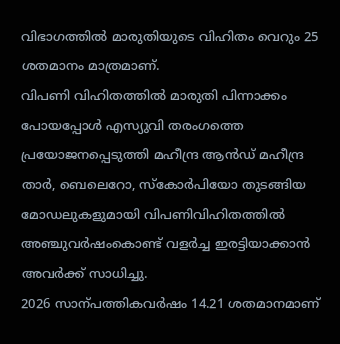വിഭാഗത്തിൽ മാരുതിയുടെ വിഹിതം വെറും 25 ശതമാനം മാത്രമാണ്.
വിപണി വിഹിതത്തിൽ മാരുതി പിന്നാക്കം പോയപ്പോൾ എസ്യുവി തരംഗത്തെ പ്രയോജനപ്പെടുത്തി മഹീന്ദ്ര ആൻഡ് മഹീന്ദ്ര താർ, ബെലെറോ, സ്കോർപിയോ തുടങ്ങിയ മോഡലുകളുമായി വിപണിവിഹിതത്തിൽ അഞ്ചുവർഷംകൊണ്ട് വളർച്ച ഇരട്ടിയാക്കാൻ അവർക്ക് സാധിച്ചു.
2026 സാന്പത്തികവർഷം 14.21 ശതമാനമാണ്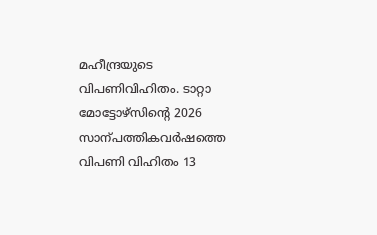മഹീന്ദ്രയുടെ വിപണിവിഹിതം. ടാറ്റാ മോട്ടോഴ്സിന്റെ 2026 സാന്പത്തികവർഷത്തെ വിപണി വിഹിതം 13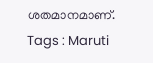ശതമാനമാണ്.
Tags : Maruti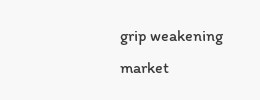grip weakening market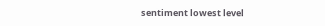sentiment lowest level